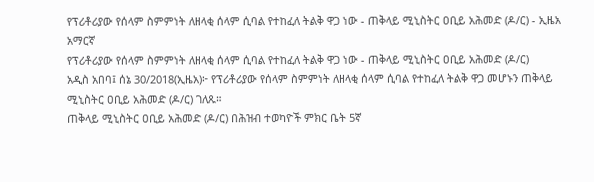የፕሪቶሪያው የሰላም ስምምነት ለዘላቂ ሰላም ሲባል የተከፈለ ትልቅ ዋጋ ነው - ጠቅላይ ሚኒስትር ዐቢይ አሕመድ (ዶ/ር) - ኢዜአ አማርኛ
የፕሪቶሪያው የሰላም ስምምነት ለዘላቂ ሰላም ሲባል የተከፈለ ትልቅ ዋጋ ነው - ጠቅላይ ሚኒስትር ዐቢይ አሕመድ (ዶ/ር)
አዲስ አበባ፤ ሰኔ 30/2018(ኢዜአ)፦ የፕሪቶሪያው የሰላም ስምምነት ለዘላቂ ሰላም ሲባል የተከፈለ ትልቅ ዋጋ መሆኑን ጠቅላይ ሚኒስትር ዐቢይ አሕመድ (ዶ/ር) ገለጹ።
ጠቅላይ ሚኒስትር ዐቢይ አሕመድ (ዶ/ር) በሕዝብ ተወካዮች ምክር ቤት 5ኛ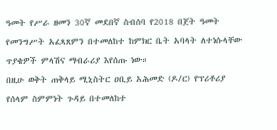ዓመት የሥራ ዘመን 30ኛ መደበኛ ስብሰባ የ2018 በጀት ዓመት የመንግሥት አፈጻጸምን በተመለከተ ከምክር ቤት አባላት ለተነሱላቸው ጥያቄዎች ምላሽና ማብራሪያ እየሰጡ ነው።
በዚሁ ወቅት ጠቅላይ ሚኒስትር ዐቢይ አሕመድ (ዶ/ር) የፕሪቶሪያ የሰላም ስምምነት ጉዳይ በተመለከተ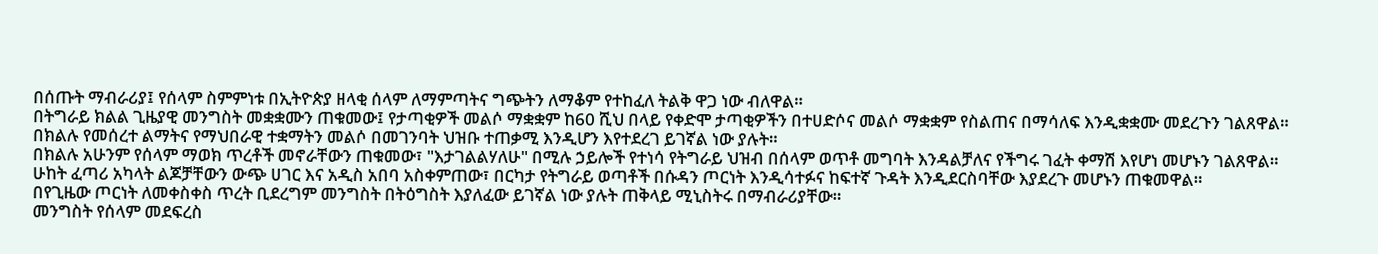በሰጡት ማብራሪያ፤ የሰላም ስምምነቱ በኢትዮጵያ ዘላቂ ሰላም ለማምጣትና ግጭትን ለማቆም የተከፈለ ትልቅ ዋጋ ነው ብለዋል።
በትግራይ ክልል ጊዜያዊ መንግስት መቋቋሙን ጠቁመው፤ የታጣቂዎች መልሶ ማቋቋም ከ60 ሺህ በላይ የቀድሞ ታጣቂዎችን በተሀድሶና መልሶ ማቋቋም የስልጠና በማሳለፍ እንዲቋቋሙ መደረጉን ገልጸዋል።
በክልሉ የመሰረተ ልማትና የማህበራዊ ተቋማትን መልሶ በመገንባት ህዝቡ ተጠቃሚ እንዲሆን እየተደረገ ይገኛል ነው ያሉት።
በክልሉ አሁንም የሰላም ማወክ ጥረቶች መኖራቸውን ጠቁመው፣ "እታገልልሃለሁ" በሚሉ ኃይሎች የተነሳ የትግራይ ህዝብ በሰላም ወጥቶ መግባት እንዳልቻለና የችግሩ ገፈት ቀማሽ እየሆነ መሆኑን ገልጸዋል።
ሁከት ፈጣሪ አካላት ልጆቻቸውን ውጭ ሀገር እና አዲስ አበባ አስቀምጠው፣ በርካታ የትግራይ ወጣቶች በሱዳን ጦርነት እንዲሳተፉና ከፍተኛ ጉዳት እንዲደርስባቸው እያደረጉ መሆኑን ጠቁመዋል።
በየጊዜው ጦርነት ለመቀስቀስ ጥረት ቢደረግም መንግስት በትዕግስት እያለፈው ይገኛል ነው ያሉት ጠቅላይ ሚኒስትሩ በማብራሪያቸው።
መንግስት የሰላም መደፍረስ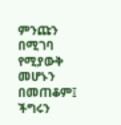ምንጩን በሚገባ የሚያውቅ መሆኑን በመጠቆም፤ ችግሩን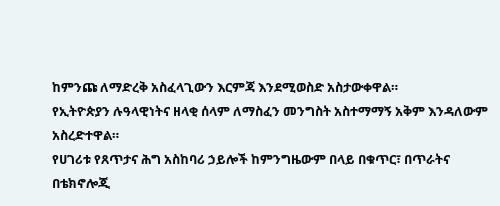ከምንጩ ለማድረቅ አስፈላጊውን እርምጃ እንደሚወስድ አስታውቀዋል።
የኢትዮጵያን ሉዓላዊነትና ዘላቂ ሰላም ለማስፈን መንግስት አስተማማኝ አቅም እንዳለውም አስረድተዋል።
የሀገሪቱ የጸጥታና ሕግ አስከባሪ ኃይሎች ከምንግዜውም በላይ በቁጥር፣ በጥራትና በቴክኖሎጂ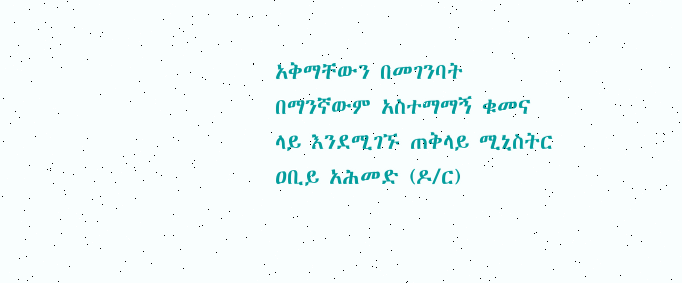አቅማቸውን በመገንባት በማንኛውም አስተማማኝ ቁመና ላይ እንደሚገኙ ጠቅላይ ሚኒስትር ዐቢይ አሕመድ (ዶ/ር)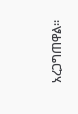አረጋግጠዋል።